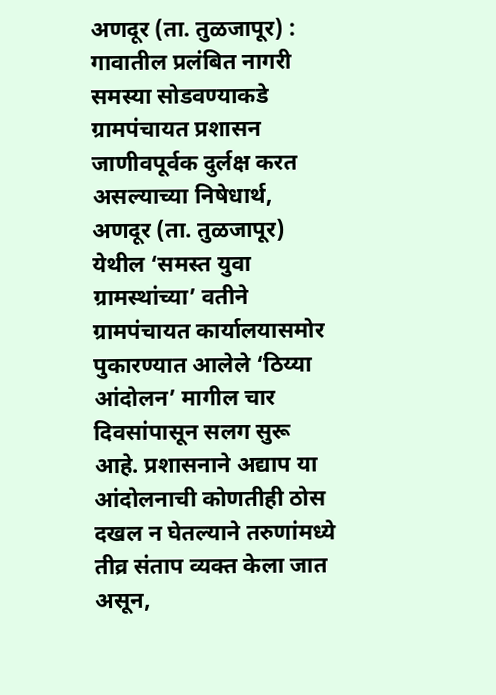अणदूर (ता. तुळजापूर) : गावातील प्रलंबित नागरी समस्या सोडवण्याकडे ग्रामपंचायत प्रशासन जाणीवपूर्वक दुर्लक्ष करत असल्याच्या निषेधार्थ, अणदूर (ता. तुळजापूर) येथील ‘समस्त युवा ग्रामस्थांच्या’ वतीने ग्रामपंचायत कार्यालयासमोर पुकारण्यात आलेले ‘ठिय्या आंदोलन’ मागील चार दिवसांपासून सलग सुरू आहे. प्रशासनाने अद्याप या आंदोलनाची कोणतीही ठोस दखल न घेतल्याने तरुणांमध्ये तीव्र संताप व्यक्त केला जात असून,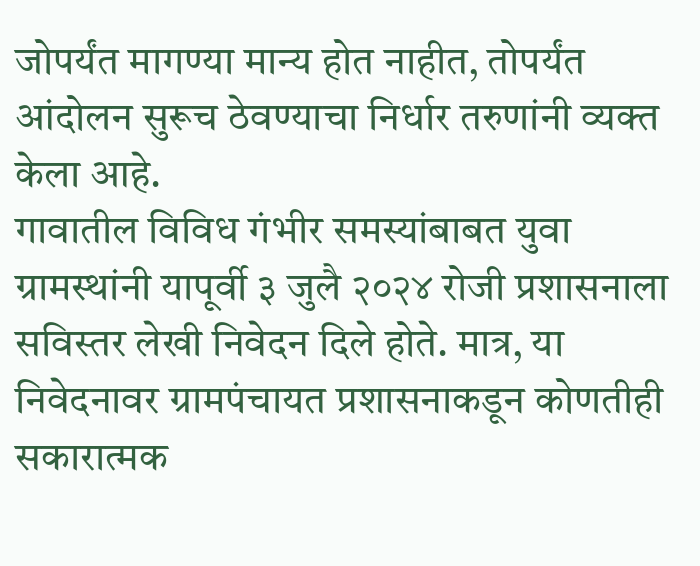जोपर्यंत मागण्या मान्य होत नाहीत, तोपर्यंत आंदोलन सुरूच ठेवण्याचा निर्धार तरुणांनी व्यक्त केला आहे.
गावातील विविध गंभीर समस्यांबाबत युवा ग्रामस्थांनी यापूर्वी ३ जुलै २०२४ रोजी प्रशासनाला सविस्तर लेखी निवेदन दिले होते. मात्र, या निवेदनावर ग्रामपंचायत प्रशासनाकडून कोणतीही सकारात्मक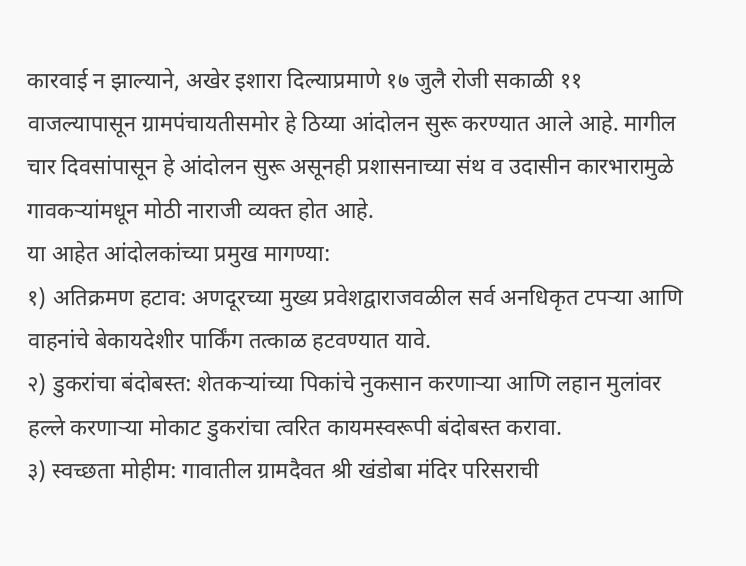कारवाई न झाल्याने, अखेर इशारा दिल्याप्रमाणे १७ जुलै रोजी सकाळी ११ वाजल्यापासून ग्रामपंचायतीसमोर हे ठिय्या आंदोलन सुरू करण्यात आले आहे. मागील चार दिवसांपासून हे आंदोलन सुरू असूनही प्रशासनाच्या संथ व उदासीन कारभारामुळे गावकऱ्यांमधून मोठी नाराजी व्यक्त होत आहे.
या आहेत आंदोलकांच्या प्रमुख मागण्या:
१) अतिक्रमण हटाव: अणदूरच्या मुख्य प्रवेशद्वाराजवळील सर्व अनधिकृत टपऱ्या आणि वाहनांचे बेकायदेशीर पार्किंग तत्काळ हटवण्यात यावे.
२) डुकरांचा बंदोबस्त: शेतकऱ्यांच्या पिकांचे नुकसान करणाऱ्या आणि लहान मुलांवर हल्ले करणाऱ्या मोकाट डुकरांचा त्वरित कायमस्वरूपी बंदोबस्त करावा.
३) स्वच्छता मोहीम: गावातील ग्रामदैवत श्री खंडोबा मंदिर परिसराची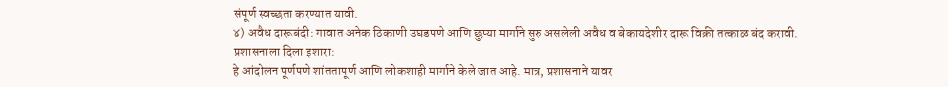संपूर्ण स्वच्छता करण्यात यावी.
४) अवैध दारूबंदी: गावात अनेक ठिकाणी उघडपणे आणि छुप्या मार्गाने सुरु असलेली अवैध व बेकायदेशीर दारू विक्री तत्काळ बंद करावी.
प्रशासनाला दिला इशारा:
हे आंदोलन पूर्णपणे शांततापूर्ण आणि लोकशाही मार्गाने केले जात आहे. मात्र, प्रशासनाने यावर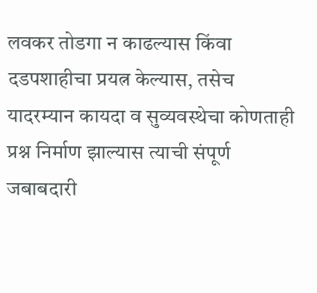लवकर तोडगा न काढल्यास किंवा दडपशाहीचा प्रयत्न केल्यास, तसेच यादरम्यान कायदा व सुव्यवस्थेचा कोणताही प्रश्न निर्माण झाल्यास त्याची संपूर्ण जबाबदारी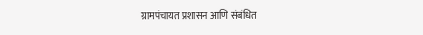ग्रामपंचायत प्रशासन आणि संबंधित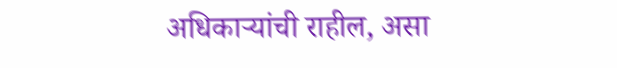अधिकाऱ्यांची राहील, असा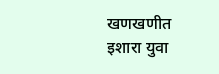खणखणीत इशारा युवा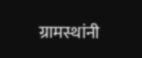ग्रामस्थांनी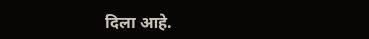दिला आहे.